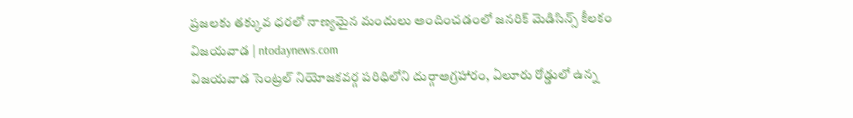ప్రజలకు తక్కువ ధరలో నాణ్యమైన మందులు అందించడంలో జనరిక్ మెడిసిన్స్ కీలకం
విజయవాడ | ntodaynews.com
విజయవాడ సెంట్రల్ నియోజకవర్గ పరిధిలోని దుర్గాఅగ్రహారం, ఏలూరు రోడ్డులో ఉన్న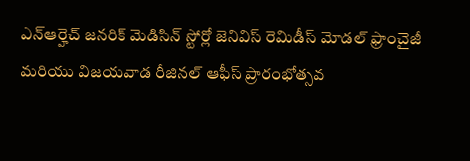ఎన్ఆర్హెచ్ జనరిక్ మెడిసిన్ స్టోర్లో జెనివిస్ రెమిడీస్ మోడల్ ఫ్రాంచైజీ మరియు విజయవాడ రీజినల్ ఆఫీస్ ప్రారంభోత్సవ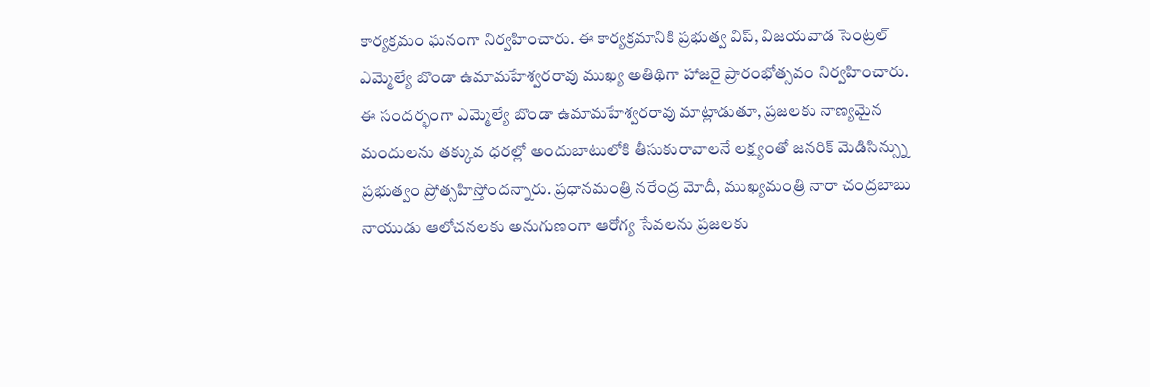కార్యక్రమం ఘనంగా నిర్వహించారు. ఈ కార్యక్రమానికి ప్రభుత్వ విప్, విజయవాడ సెంట్రల్ ఎమ్మెల్యే బొండా ఉమామహేశ్వరరావు ముఖ్య అతిథిగా హాజరై ప్రారంభోత్సవం నిర్వహించారు.
ఈ సందర్భంగా ఎమ్మెల్యే బొండా ఉమామహేశ్వరరావు మాట్లాడుతూ, ప్రజలకు నాణ్యమైన మందులను తక్కువ ధరల్లో అందుబాటులోకి తీసుకురావాలనే లక్ష్యంతో జనరిక్ మెడిసిన్స్ను ప్రభుత్వం ప్రోత్సహిస్తోందన్నారు. ప్రధానమంత్రి నరేంద్ర మోదీ, ముఖ్యమంత్రి నారా చంద్రబాబు నాయుడు ఆలోచనలకు అనుగుణంగా ఆరోగ్య సేవలను ప్రజలకు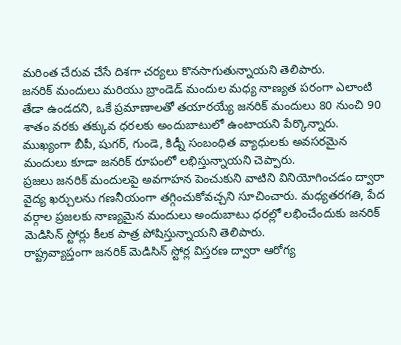మరింత చేరువ చేసే దిశగా చర్యలు కొనసాగుతున్నాయని తెలిపారు.
జనరిక్ మందులు మరియు బ్రాండెడ్ మందుల మధ్య నాణ్యత పరంగా ఎలాంటి తేడా ఉండదని, ఒకే ప్రమాణాలతో తయారయ్యే జనరిక్ మందులు 80 నుంచి 90 శాతం వరకు తక్కువ ధరలకు అందుబాటులో ఉంటాయని పేర్కొన్నారు. ముఖ్యంగా బీపీ, షుగర్, గుండె, కిడ్నీ సంబంధిత వ్యాధులకు అవసరమైన మందులు కూడా జనరిక్ రూపంలో లభిస్తున్నాయని చెప్పారు.
ప్రజలు జనరిక్ మందులపై అవగాహన పెంచుకుని వాటిని వినియోగించడం ద్వారా వైద్య ఖర్చులను గణనీయంగా తగ్గించుకోవచ్చని సూచించారు. మధ్యతరగతి, పేద వర్గాల ప్రజలకు నాణ్యమైన మందులు అందుబాటు ధరల్లో లభించేందుకు జనరిక్ మెడిసిన్ స్టోర్లు కీలక పాత్ర పోషిస్తున్నాయని తెలిపారు.
రాష్ట్రవ్యాప్తంగా జనరిక్ మెడిసిన్ స్టోర్ల విస్తరణ ద్వారా ఆరోగ్య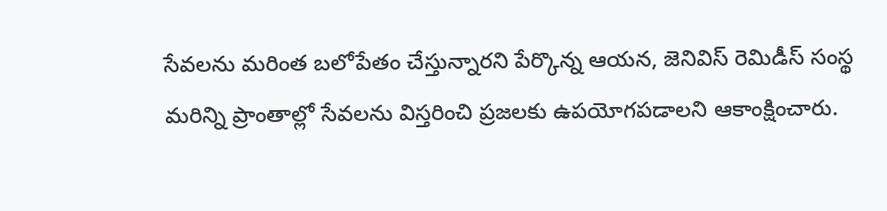సేవలను మరింత బలోపేతం చేస్తున్నారని పేర్కొన్న ఆయన, జెనివిస్ రెమిడీస్ సంస్థ మరిన్ని ప్రాంతాల్లో సేవలను విస్తరించి ప్రజలకు ఉపయోగపడాలని ఆకాంక్షించారు.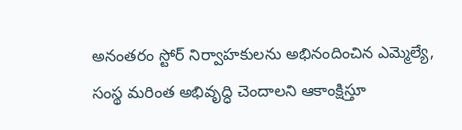అనంతరం స్టోర్ నిర్వాహకులను అభినందించిన ఎమ్మెల్యే, సంస్థ మరింత అభివృద్ధి చెందాలని ఆకాంక్షిస్తూ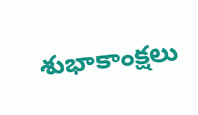శుభాకాంక్షలు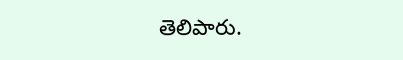తెలిపారు.